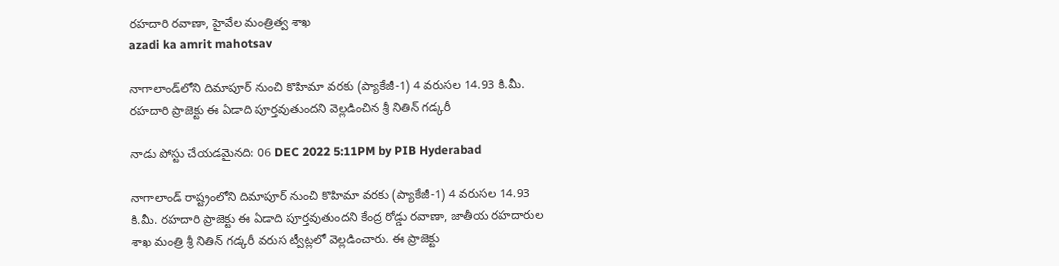రహదారి రవాణా, హైవేల మంత్రిత్వ శాఖ
azadi ka amrit mahotsav

నాగాలాండ్‌లోని దిమాపూర్ నుంచి కొహిమా వరకు (ప్యాకేజీ-1) 4 వరుసల 14.93 కి.మీ. రహదారి ప్రాజెక్టు ఈ ఏడాది పూర్తవుతుందని వెల్లడించిన శ్రీ నితిన్ గడ్కరీ

నాడు పోస్టు చేయడమైనది: 06 DEC 2022 5:11PM by PIB Hyderabad

నాగాలాండ్‌ రాష్ట్రంలోని దిమాపూర్ నుంచి కొహిమా వరకు (ప్యాకేజీ-1) 4 వరుసల 14.93 కి.మీ. రహదారి ప్రాజెక్టు ఈ ఏడాది పూర్తవుతుందని కేంద్ర రోడ్డు రవాణా, జాతీయ రహదారుల శాఖ మంత్రి శ్రీ నితిన్ గడ్కరీ వరుస ట్వీట్లలో వెల్లడించారు. ఈ ప్రాజెక్టు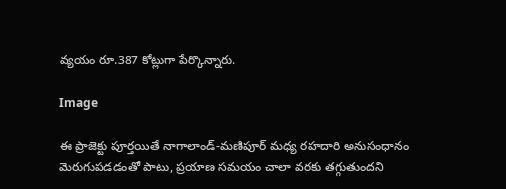వ్యయం రూ.387 కోట్లుగా పేర్కొన్నారు.

Image

ఈ ప్రాజెక్టు పూర్తయితే నాగాలాండ్-మణిపూర్ మధ్య రహదారి అనుసంధానం మెరుగుపడడంతో పాటు, ప్రయాణ సమయం చాలా వరకు తగ్గుతుందని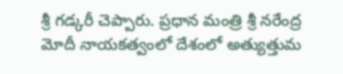శ్రీ గడ్కరీ చెప్పారు. ప్రధాన మంత్రి శ్రీ న‌రేంద్ర మోదీ నాయ‌క‌త్వంలో దేశంలో అత్యుత్తుమ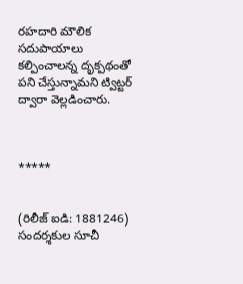ర‌హ‌దారి మౌలిక స‌దుపాయాలు క‌ల్పించాల‌న్న దృక్పథంతో ప‌ని చేస్తున్నామ‌ని ట్విట్టర్‌ ద్వారా వెల్లడించారు.



*****


(రిలీజ్ ఐడి: 1881246) సందర్శకుల సూచీ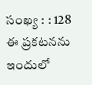సంఖ్య : : 128
ఈ ప్రకటనను ఇందులో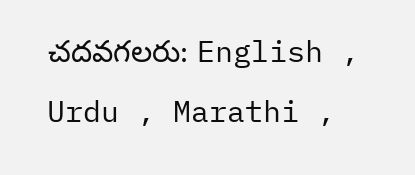చదవగలరు: English , Urdu , Marathi ,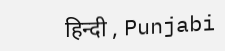हिन्दी , Punjabi